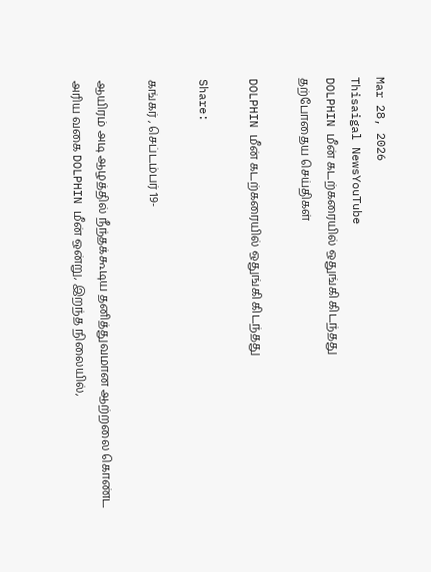Mar 28, 2026
Thisaigal NewsYouTube
DOLPHIN மீன் கடற்கரையில் ஒதுங்கி கிடந்தது
தற்போதைய செய்திகள்

DOLPHIN மீன் கடற்கரையில் ஒதுங்கி கிடந்தது

Share:

கங்கர் , செப்டம்பர் 19-

ஆயிரம் அடி ஆழத்தில் நீந்தக்கூடிய தனித்துவமான ஆற்றலை கொண்ட அரிய வகை DOLPHIN மீன் ஒன்று, இறந்த நிலையில்,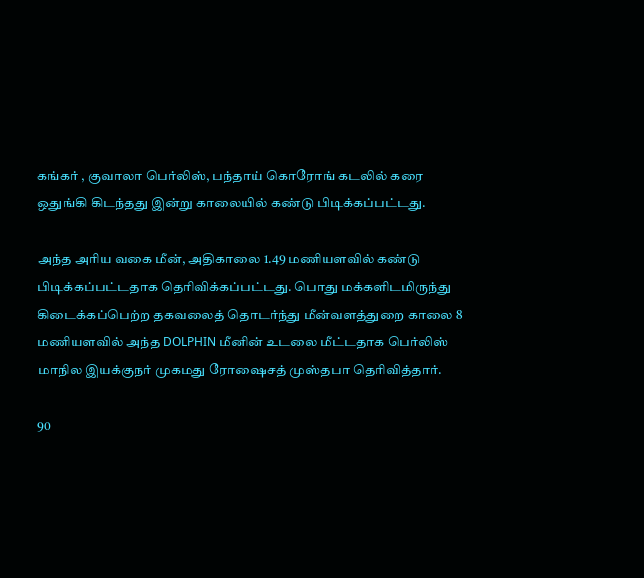கங்கர் , குவாலா பெர்லிஸ், பந்தாய் கொரோங் கடலில் கரை ஒதுங்கி கிடந்தது இன்று காலையில் கண்டு பிடிக்கப்பட்டது.

அந்த அரிய வகை மீன், அதிகாலை 1.49 மணியளவில் கண்டு பிடிக்கப்பட்டதாக தெரிவிக்கப்பட்டது. பொது மக்களிடமிருந்து கிடைக்கப்பெற்ற தகவலைத் தொடர்ந்து மீன்வளத்துறை காலை 8 மணியளவில் அந்த DOLPHIN மீனின் உடலை மீட்டதாக பெர்லிஸ் மாநில இயக்குநர் முகமது ரோஷைசத் முஸ்தபா தெரிவித்தார்.

90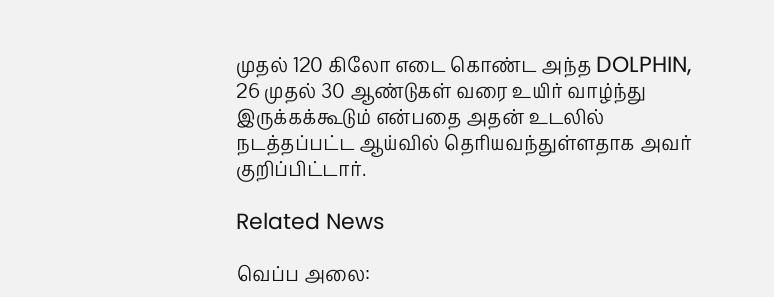முதல் 120 கிலோ எடை கொண்ட அந்த DOLPHIN, 26 முதல் 30 ஆண்டுகள் வரை உயிர் வாழ்ந்து இருக்கக்கூடும் என்பதை அதன் உடலில் நடத்தப்பட்ட ஆய்வில் தெரியவந்துள்ளதாக அவர் குறிப்பிட்டார்.

Related News

வெப்ப அலை: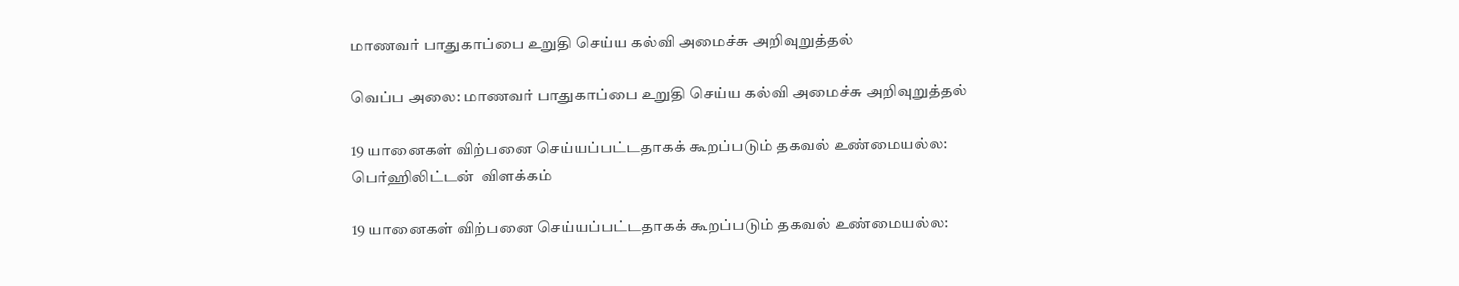மாணவர் பாதுகாப்பை உறுதி செய்ய கல்வி அமைச்சு அறிவுறுத்தல்

வெப்ப அலை: மாணவர் பாதுகாப்பை உறுதி செய்ய கல்வி அமைச்சு அறிவுறுத்தல்

19 யானைகள் விற்பனை செய்யப்பட்டதாகக் கூறப்படும் தகவல் உண்மையல்ல: பெர்ஹிலிட்டன்  விளக்கம்

19 யானைகள் விற்பனை செய்யப்பட்டதாகக் கூறப்படும் தகவல் உண்மையல்ல: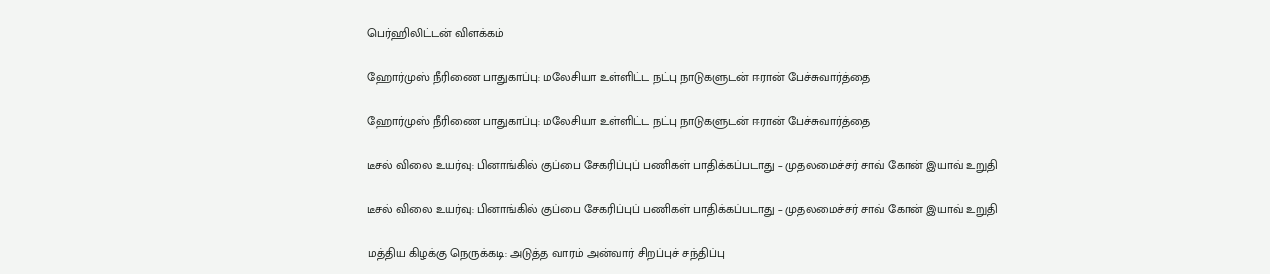பெர்ஹிலிட்டன் விளக்கம்

ஹோர்முஸ் நீரிணை பாதுகாப்பு: மலேசியா உள்ளிட்ட நட்பு நாடுகளுடன் ஈரான் பேச்சுவார்த்தை

ஹோர்முஸ் நீரிணை பாதுகாப்பு: மலேசியா உள்ளிட்ட நட்பு நாடுகளுடன் ஈரான் பேச்சுவார்த்தை

டீசல் விலை உயர்வு: பினாங்கில் குப்பை சேகரிப்புப் பணிகள் பாதிக்கப்படாது – முதலமைச்சர் சாவ் கோன் இயாவ் உறுதி

டீசல் விலை உயர்வு: பினாங்கில் குப்பை சேகரிப்புப் பணிகள் பாதிக்கப்படாது – முதலமைச்சர் சாவ் கோன் இயாவ் உறுதி

மத்திய கிழக்கு நெருக்கடி: அடுத்த வாரம் அன்வார் சிறப்புச் சந்திப்பு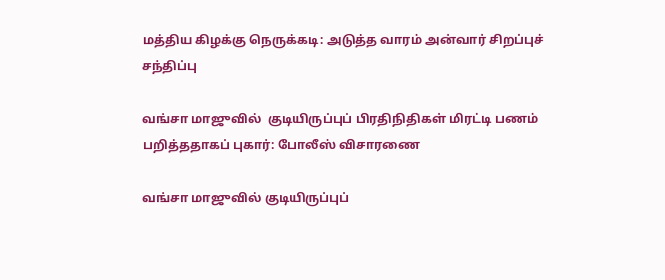மத்திய கிழக்கு நெருக்கடி: அடுத்த வாரம் அன்வார் சிறப்புச் சந்திப்பு

வங்சா மாஜுவில்  குடியிருப்புப் பிரதிநிதிகள் மிரட்டி பணம் பறித்ததாகப் புகார்: போலீஸ் விசாரணை

வங்சா மாஜுவில் குடியிருப்புப்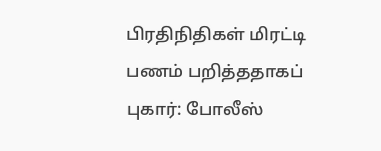பிரதிநிதிகள் மிரட்டி பணம் பறித்ததாகப் புகார்: போலீஸ்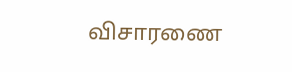விசாரணை